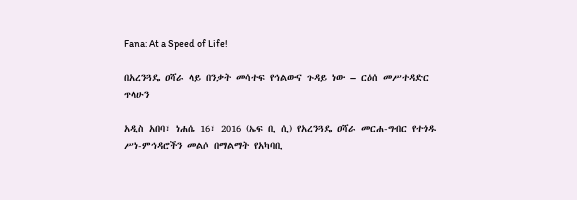Fana: At a Speed of Life!

በአረንጓዴ ዐሻራ ላይ በንቃት መሳተፍ የኅልውና ጉዳይ ነው – ርዕሰ መሥተዳድር ጥላሁን

አዲስ አበባ፣ ነሐሴ 16፣ 2016 (ኤፍ ቢ ሲ) የአረንጓዴ ዐሻራ መርሐ-ግብር የተጎዱ ሥነ-ምኅዳሮችን መልሶ በማልማት የአካባቢ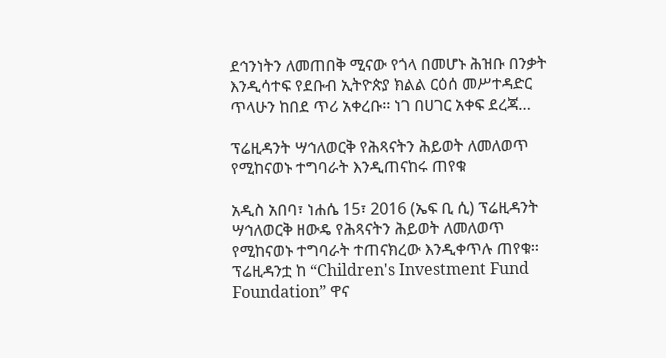ደኅንነትን ለመጠበቅ ሚናው የጎላ በመሆኑ ሕዝቡ በንቃት እንዲሳተፍ የደቡብ ኢትዮጵያ ክልል ርዕሰ መሥተዳድር ጥላሁን ከበደ ጥሪ አቀረቡ፡፡ ነገ በሀገር አቀፍ ደረጃ…

ፕሬዚዳንት ሣኅለወርቅ የሕጻናትን ሕይወት ለመለወጥ የሚከናወኑ ተግባራት እንዲጠናከሩ ጠየቁ

አዲስ አበባ፣ ነሐሴ 15፣ 2016 (ኤፍ ቢ ሲ) ፕሬዚዳንት ሣኅለወርቅ ዘውዴ የሕጻናትን ሕይወት ለመለወጥ የሚከናወኑ ተግባራት ተጠናክረው እንዲቀጥሉ ጠየቁ፡፡ ፕሬዚዳንቷ ከ “Children's Investment Fund Foundation” ዋና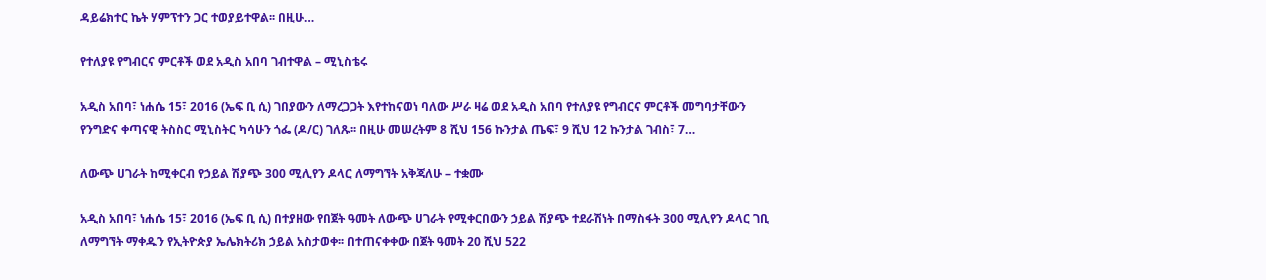ዳይሬክተር ኬት ሃምፕተን ጋር ተወያይተዋል፡፡ በዚሁ…

የተለያዩ የግብርና ምርቶች ወደ አዲስ አበባ ገብተዋል – ሚኒስቴሩ

አዲስ አበባ፣ ነሐሴ 15፣ 2016 (ኤፍ ቢ ሲ) ገበያውን ለማረጋጋት እየተከናወነ ባለው ሥራ ዛሬ ወደ አዲስ አበባ የተለያዩ የግብርና ምርቶች መግባታቸውን የንግድና ቀጣናዊ ትስስር ሚኒስትር ካሳሁን ጎፌ (ዶ/ር) ገለጹ፡፡ በዚሁ መሠረትም 8 ሺህ 156 ኩንታል ጤፍ፣ 9 ሺህ 12 ኩንታል ገብስ፣ 7…

ለውጭ ሀገራት ከሚቀርብ የኃይል ሽያጭ 300 ሚሊየን ዶላር ለማግኘት አቅጃለሁ – ተቋሙ

አዲስ አበባ፣ ነሐሴ 15፣ 2016 (ኤፍ ቢ ሲ) በተያዘው የበጀት ዓመት ለውጭ ሀገራት የሚቀርበውን ኃይል ሽያጭ ተደራሽነት በማስፋት 300 ሚሊየን ዶላር ገቢ ለማግኘት ማቀዱን የኢትዮጵያ ኤሌክትሪክ ኃይል አስታወቀ፡፡ በተጠናቀቀው በጀት ዓመት 20 ሺህ 522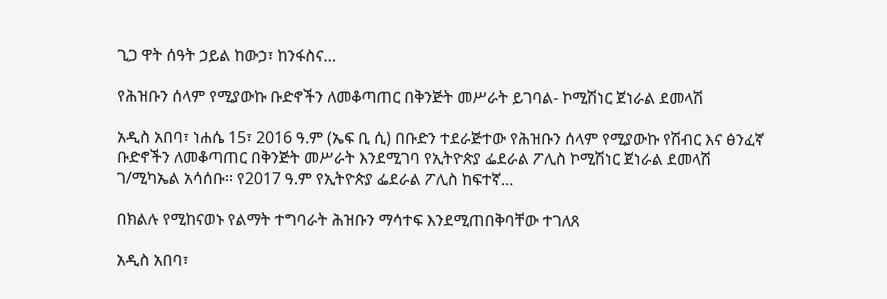ጊጋ ዋት ሰዓት ኃይል ከውኃ፣ ከንፋስና…

የሕዝቡን ሰላም የሚያውኩ ቡድኖችን ለመቆጣጠር በቅንጅት መሥራት ይገባል- ኮሚሽነር ጀነራል ደመላሽ

አዲስ አበባ፣ ነሐሴ 15፣ 2016 ዓ.ም (ኤፍ ቢ ሲ) በቡድን ተደራጅተው የሕዝቡን ሰላም የሚያውኩ የሽብር እና ፅንፈኛ ቡድኖችን ለመቆጣጠር በቅንጅት መሥራት እንደሚገባ የኢትዮጵያ ፌደራል ፖሊስ ኮሚሽነር ጀነራል ደመላሽ ገ/ሚካኤል አሳሰቡ፡፡ የ2017 ዓ.ም የኢትዮጵያ ፌደራል ፖሊስ ከፍተኛ…

በክልሉ የሚከናወኑ የልማት ተግባራት ሕዝቡን ማሳተፍ እንደሚጠበቅባቸው ተገለጸ

አዲስ አበባ፣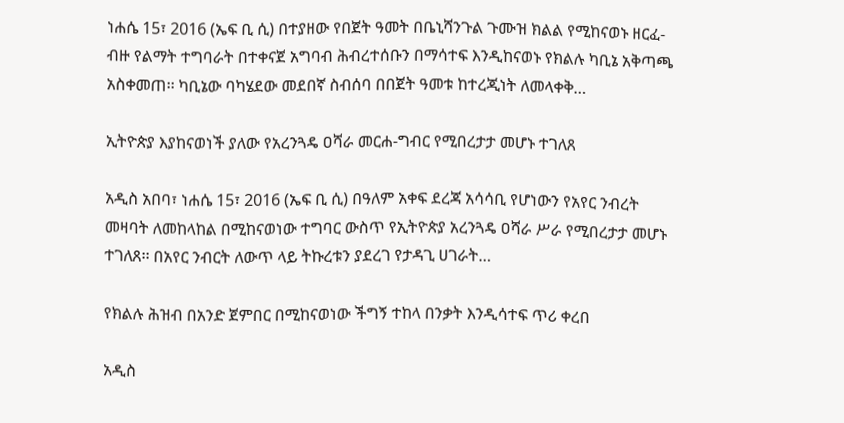ነሐሴ 15፣ 2016 (ኤፍ ቢ ሲ) በተያዘው የበጀት ዓመት በቤኒሻንጉል ጉሙዝ ክልል የሚከናወኑ ዘርፈ-ብዙ የልማት ተግባራት በተቀናጀ አግባብ ሕብረተሰቡን በማሳተፍ እንዲከናወኑ የክልሉ ካቢኔ አቅጣጫ አስቀመጠ፡፡ ካቢኔው ባካሄደው መደበኛ ስብሰባ በበጀት ዓመቱ ከተረጂነት ለመላቀቅ…

ኢትዮጵያ እያከናወነች ያለው የአረንጓዴ ዐሻራ መርሐ-ግብር የሚበረታታ መሆኑ ተገለጸ

አዲስ አበባ፣ ነሐሴ 15፣ 2016 (ኤፍ ቢ ሲ) በዓለም አቀፍ ደረጃ አሳሳቢ የሆነውን የአየር ንብረት መዛባት ለመከላከል በሚከናወነው ተግባር ውስጥ የኢትዮጵያ አረንጓዴ ዐሻራ ሥራ የሚበረታታ መሆኑ ተገለጸ፡፡ በአየር ንብርት ለውጥ ላይ ትኩረቱን ያደረገ የታዳጊ ሀገራት…

የክልሉ ሕዝብ በአንድ ጀምበር በሚከናወነው ችግኝ ተከላ በንቃት እንዲሳተፍ ጥሪ ቀረበ

አዲስ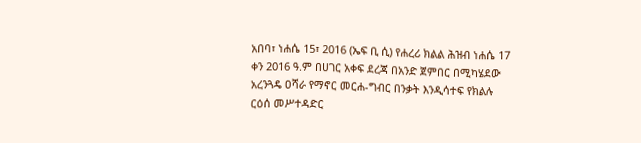አበባ፣ ነሐሴ 15፣ 2016 (ኤፍ ቢ ሲ) የሐረሪ ክልል ሕዝብ ነሐሴ 17 ቀን 2016 ዓ.ም በሀገር አቀፍ ደረጃ በአንድ ጀምበር በሚካሄደው አረንጓዴ ዐሻራ የማኖር መርሐ-ግብር በንቃት እንዲሳተፍ የክልሉ ርዕሰ መሥተዳድር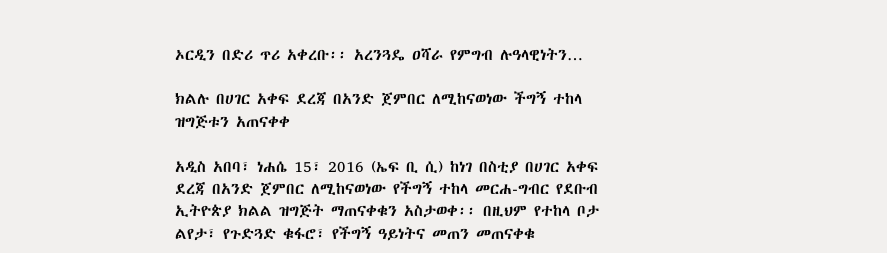ኦርዲን በድሪ ጥሪ አቀረቡ፡፡ አረንጓዴ ዐሻራ የምግብ ሉዓላዊነትን…

ክልሉ በሀገር አቀፍ ደረጃ በአንድ ጀምበር ለሚከናወነው ችግኝ ተከላ ዝግጅቱን አጠናቀቀ

አዲስ አበባ፣ ነሐሴ 15፣ 2016 (ኤፍ ቢ ሲ) ከነገ በስቲያ በሀገር አቀፍ ደረጃ በአንድ ጀምበር ለሚከናወነው የችግኝ ተከላ መርሐ-ግብር የደቡብ ኢትዮጵያ ክልል ዝግጅት ማጠናቀቁን አስታወቀ፡፡ በዚህም የተከላ ቦታ ልየታ፣ የጉድጓድ ቁፋሮ፣ የችግኝ ዓይነትና መጠን መጠናቀቁ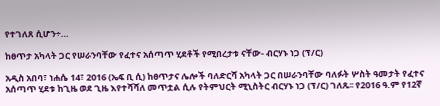የተገለጸ ሲሆን÷…

ከፀጥታ አካላት ጋር የሠራንባቸው የፈተና አሰጣጥ ሂደቶች የሚበረታቱ ናቸው- ብርሃኑ ነጋ (ፕ/ር)

አዲስ አበባ፣ ነሐሴ 14፣ 2016 (ኤፍ ቢ ሲ) ከፀጥታና ሌሎች ባለድርሻ አካላት ጋር በሠራንባቸው ባለፉት ሦስት ዓመታት የፈተና አሰጣጥ ሂደቱ ከጊዜ ወደ ጊዜ እየተሻሻለ መጥቷል ሲሉ የትምህርት ሚኒስትር ብርሃኑ ነጋ (ፕ/ር) ገለጹ፡፡ የ2016 ዓ.ም የ12ኛ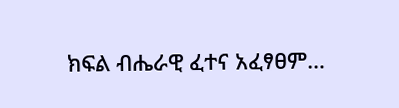ክፍል ብሔራዊ ፈተና አፈፃፀም…